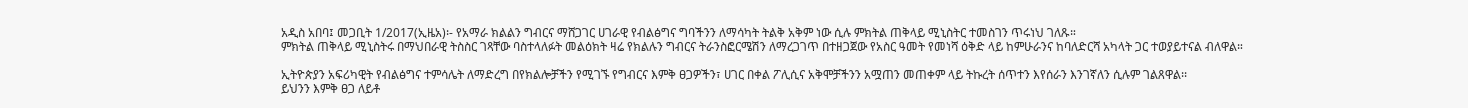አዲስ አበባ፤ መጋቢት 1/2017(ኢዜአ)፡- የአማራ ክልልን ግብርና ማሸጋገር ሀገራዊ የብልፅግና ግባችንን ለማሳካት ትልቅ አቅም ነው ሲሉ ምክትል ጠቅላይ ሚኒስትር ተመስገን ጥሩነህ ገለጹ።
ምክትል ጠቅላይ ሚኒስትሩ በማህበራዊ ትስስር ገጻቸው ባስተላለፉት መልዕክት ዛሬ የክልሉን ግብርና ትራንስፎርሜሽን ለማረጋገጥ በተዘጋጀው የአስር ዓመት የመነሻ ዕቅድ ላይ ከምሁራንና ከባለድርሻ አካላት ጋር ተወያይተናል ብለዋል።

ኢትዮጵያን አፍሪካዊት የብልፅግና ተምሳሌት ለማድረግ በየክልሎቻችን የሚገኙ የግብርና እምቅ ፀጋዎችን፣ ሀገር በቀል ፖሊሲና አቅሞቻችንን አሟጠን መጠቀም ላይ ትኩረት ሰጥተን እየሰራን እንገኛለን ሲሉም ገልጸዋል፡፡
ይህንን እምቅ ፀጋ ለይቶ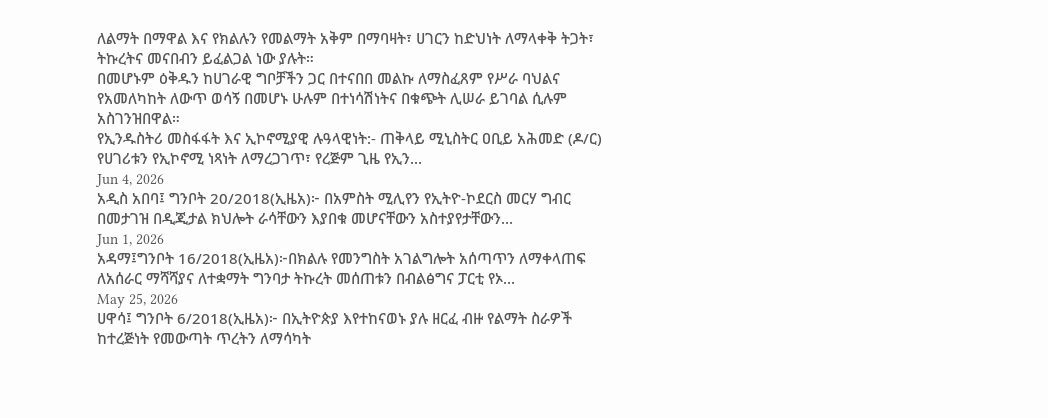ለልማት በማዋል እና የክልሉን የመልማት አቅም በማባዛት፣ ሀገርን ከድህነት ለማላቀቅ ትጋት፣ ትኩረትና መናበብን ይፈልጋል ነው ያሉት።
በመሆኑም ዕቅዱን ከሀገራዊ ግቦቻችን ጋር በተናበበ መልኩ ለማስፈጸም የሥራ ባህልና የአመለካከት ለውጥ ወሳኝ በመሆኑ ሁሉም በተነሳሽነትና በቁጭት ሊሠራ ይገባል ሲሉም አስገንዝበዋል።
የኢንዱስትሪ መስፋፋት እና ኢኮኖሚያዊ ሉዓላዊነት:- ጠቅላይ ሚኒስትር ዐቢይ አሕመድ (ዶ/ር) የሀገሪቱን የኢኮኖሚ ነጻነት ለማረጋገጥ፣ የረጅም ጊዜ የኢን...
Jun 4, 2026
አዲስ አበባ፤ ግንቦት 20/2018(ኢዜአ)፦ በአምስት ሚሊየን የኢትዮ-ኮደርስ መርሃ ግብር በመታገዝ በዲጂታል ክህሎት ራሳቸውን እያበቁ መሆናቸውን አስተያየታቸውን...
Jun 1, 2026
አዳማ፤ግንቦት 16/2018(ኢዜአ)፦በክልሉ የመንግስት አገልግሎት አሰጣጥን ለማቀላጠፍ ለአሰራር ማሻሻያና ለተቋማት ግንባታ ትኩረት መሰጠቱን በብልፅግና ፓርቲ የኦ...
May 25, 2026
ሀዋሳ፤ ግንቦት 6/2018(ኢዜአ)፦ በኢትዮጵያ እየተከናወኑ ያሉ ዘርፈ ብዙ የልማት ስራዎች ከተረጅነት የመውጣት ጥረትን ለማሳካት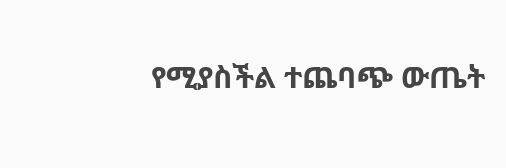የሚያስችል ተጨባጭ ውጤት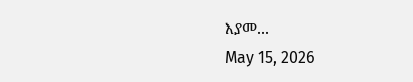እያመ...
May 15, 2026